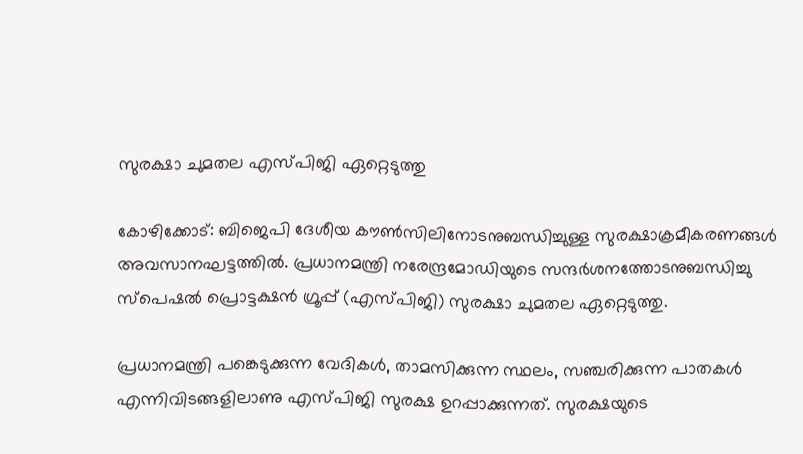സുരക്ഷാ ചുമതല എസ്പിജി ഏറ്റെടുത്തു

കോഴിക്കോട്: ബിജെപി ദേശീയ കൗണ്‍സിലിനോടനുബന്ധിച്ചുള്ള സുരക്ഷാക്രമീകരണങ്ങള്‍ അവസാനഘട്ടത്തില്‍. പ്രധാനമന്ത്രി നരേന്ദ്രമോഡിയുടെ സന്ദര്‍ശനത്തോടനുബന്ധിച്ചു സ്‌പെഷല്‍ പ്രൊട്ടക്ഷന്‍ ഗ്രൂപ്പ് (എസ്പിജി) സുരക്ഷാ ചുമതല ഏറ്റെടുത്തു.

പ്രധാനമന്ത്രി പങ്കെടുക്കുന്ന വേദികള്‍, താമസിക്കുന്ന സ്ഥലം, സഞ്ചരിക്കുന്ന പാതകള്‍ എന്നിവിടങ്ങളിലാണു എസ്പിജി സുരക്ഷ ഉറപ്പാക്കുന്നത്. സുരക്ഷയുടെ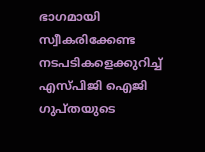ഭാഗമായി സ്വീകരിക്കേണ്ട നടപടികളെക്കുറിച്ച് എസ്പിജി ഐജി ഗുപ്തയുടെ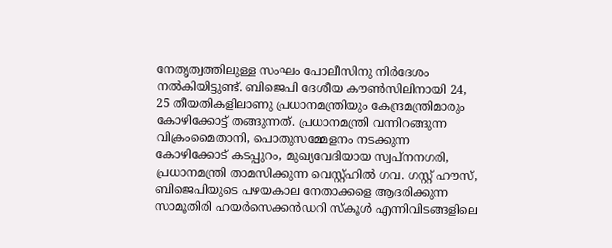നേതൃത്വത്തിലുള്ള സംഘം പോലീസിനു നിര്‍ദേശം നല്‍കിയിട്ടുണ്ട്. ബിജെപി ദേശീയ കൗണ്‍സിലിനായി 24, 25 തീയതികളിലാണു പ്രധാനമന്ത്രിയും കേന്ദ്രമന്ത്രിമാരും കോഴിക്കോട്ട് തങ്ങുന്നത്. പ്രധാനമന്ത്രി വന്നിറങ്ങുന്ന വിക്രംമൈതാനി, പൊതുസമ്മേളനം നടക്കുന്ന കോഴിക്കോട് കടപ്പുറം, മുഖ്യവേദിയായ സ്വപ്‌നനഗരി, പ്രധാനമന്ത്രി താമസിക്കുന്ന വെസ്റ്റ്ഹില്‍ ഗവ. ഗസ്റ്റ് ഹൗസ്, ബിജെപിയുടെ പഴയകാല നേതാക്കളെ ആദരിക്കുന്ന സാമൂതിരി ഹയര്‍സെക്കന്‍ഡറി സ്‌കൂള്‍ എന്നിവിടങ്ങളിലെ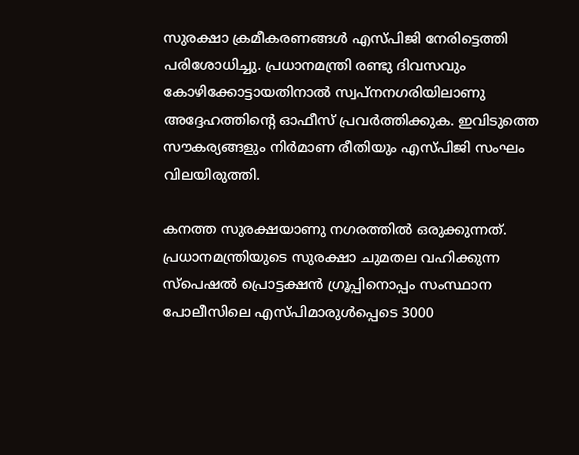സുരക്ഷാ ക്രമീകരണങ്ങള്‍ എസ്പിജി നേരിട്ടെത്തി പരിശോധിച്ചു. പ്രധാനമന്ത്രി രണ്ടു ദിവസവും കോഴിക്കോട്ടായതിനാല്‍ സ്വപ്‌നനഗരിയിലാണു അദ്ദേഹത്തിന്റെ ഓഫീസ് പ്രവര്‍ത്തിക്കുക. ഇവിടുത്തെ സൗകര്യങ്ങളും നിര്‍മാണ രീതിയും എസ്പിജി സംഘം വിലയിരുത്തി.

കനത്ത സുരക്ഷയാണു നഗരത്തില്‍ ഒരുക്കുന്നത്. പ്രധാനമന്ത്രിയുടെ സുരക്ഷാ ചുമതല വഹിക്കുന്ന സ്‌പെഷല്‍ പ്രൊട്ടക്ഷന്‍ ഗ്രൂപ്പിനൊപ്പം സംസ്ഥാന പോലീസിലെ എസ്പിമാരുള്‍പ്പെടെ 3000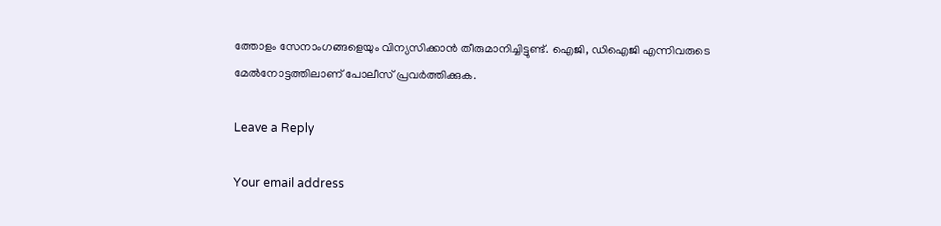ത്തോളം സേനാംഗങ്ങളെയും വിന്യസിക്കാന്‍ തീരുമാനിച്ചിട്ടുണ്ട്. ഐജി, ഡിഐജി എന്നിവരുടെ മേല്‍നോട്ടത്തിലാണ് പോലീസ് പ്രവര്‍ത്തിക്കുക.

Leave a Reply

Your email address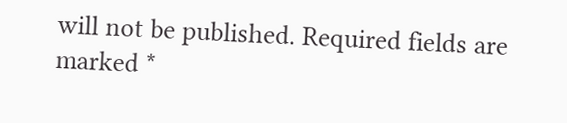will not be published. Required fields are marked *